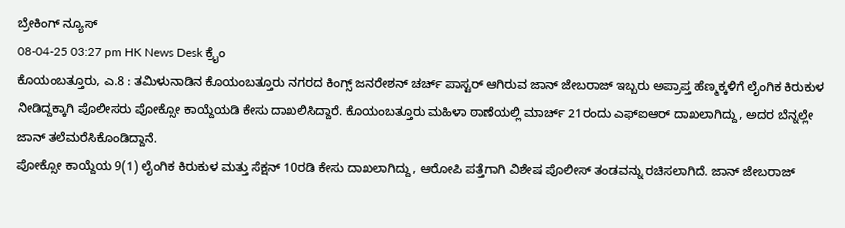ಬ್ರೇಕಿಂಗ್ ನ್ಯೂಸ್
08-04-25 03:27 pm HK News Desk ಕ್ರೈಂ
ಕೊಯಂಬತ್ತೂರು, ಎ.8 : ತಮಿಳುನಾಡಿನ ಕೊಯಂಬತ್ತೂರು ನಗರದ ಕಿಂಗ್ಸ್ ಜನರೇಶನ್ ಚರ್ಚ್ ಪಾಸ್ಟರ್ ಆಗಿರುವ ಜಾನ್ ಜೇಬರಾಜ್ ಇಬ್ಬರು ಅಪ್ರಾಪ್ತ ಹೆಣ್ಮಕ್ಕಳಿಗೆ ಲೈಂಗಿಕ ಕಿರುಕುಳ ನೀಡಿದ್ದಕ್ಕಾಗಿ ಪೊಲೀಸರು ಪೋಕ್ಸೋ ಕಾಯ್ದೆಯಡಿ ಕೇಸು ದಾಖಲಿಸಿದ್ದಾರೆ. ಕೊಯಂಬತ್ತೂರು ಮಹಿಳಾ ಠಾಣೆಯಲ್ಲಿ ಮಾರ್ಚ್ 21ರಂದು ಎಫ್ಐಆರ್ ದಾಖಲಾಗಿದ್ದು, ಅದರ ಬೆನ್ನಲ್ಲೇ ಜಾನ್ ತಲೆಮರೆಸಿಕೊಂಡಿದ್ದಾನೆ.
ಪೋಕ್ಸೋ ಕಾಯ್ದೆಯ 9(1) ಲೈಂಗಿಕ ಕಿರುಕುಳ ಮತ್ತು ಸೆಕ್ಷನ್ 10ರಡಿ ಕೇಸು ದಾಖಲಾಗಿದ್ದು, ಆರೋಪಿ ಪತ್ತೆಗಾಗಿ ವಿಶೇಷ ಪೊಲೀಸ್ ತಂಡವನ್ನು ರಚಿಸಲಾಗಿದೆ. ಜಾನ್ ಜೇಬರಾಜ್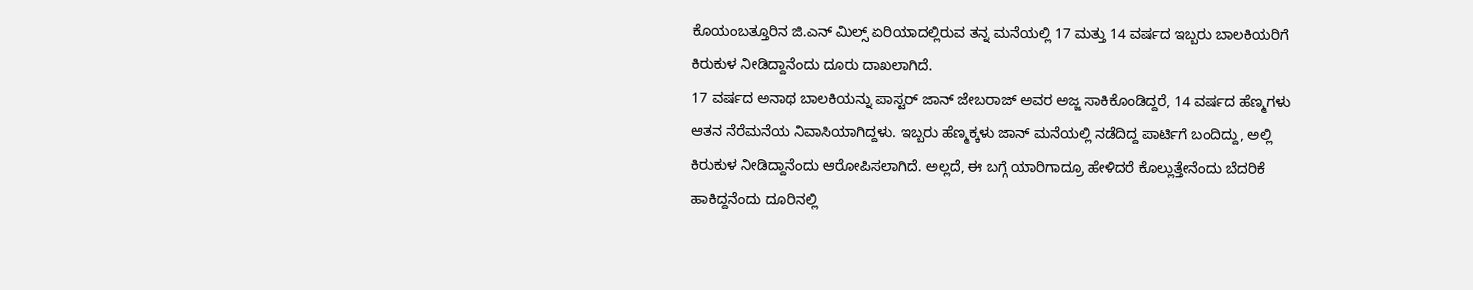ಕೊಯಂಬತ್ತೂರಿನ ಜಿ.ಎನ್ ಮಿಲ್ಸ್ ಏರಿಯಾದಲ್ಲಿರುವ ತನ್ನ ಮನೆಯಲ್ಲಿ 17 ಮತ್ತು 14 ವರ್ಷದ ಇಬ್ಬರು ಬಾಲಕಿಯರಿಗೆ ಕಿರುಕುಳ ನೀಡಿದ್ದಾನೆಂದು ದೂರು ದಾಖಲಾಗಿದೆ.
17 ವರ್ಷದ ಅನಾಥ ಬಾಲಕಿಯನ್ನು ಪಾಸ್ಟರ್ ಜಾನ್ ಜೇಬರಾಜ್ ಅವರ ಅಜ್ಜ ಸಾಕಿಕೊಂಡಿದ್ದರೆ, 14 ವರ್ಷದ ಹೆಣ್ಮಗಳು ಆತನ ನೆರೆಮನೆಯ ನಿವಾಸಿಯಾಗಿದ್ದಳು. ಇಬ್ಬರು ಹೆಣ್ಮಕ್ಕಳು ಜಾನ್ ಮನೆಯಲ್ಲಿ ನಡೆದಿದ್ದ ಪಾರ್ಟಿಗೆ ಬಂದಿದ್ದು, ಅಲ್ಲಿ ಕಿರುಕುಳ ನೀಡಿದ್ದಾನೆಂದು ಆರೋಪಿಸಲಾಗಿದೆ. ಅಲ್ಲದೆ, ಈ ಬಗ್ಗೆ ಯಾರಿಗಾದ್ರೂ ಹೇಳಿದರೆ ಕೊಲ್ಲುತ್ತೇನೆಂದು ಬೆದರಿಕೆ ಹಾಕಿದ್ದನೆಂದು ದೂರಿನಲ್ಲಿ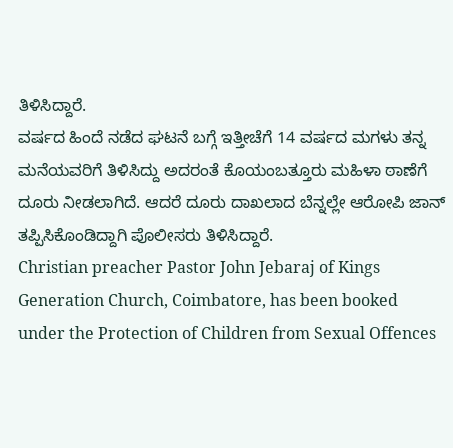ತಿಳಿಸಿದ್ದಾರೆ.
ವರ್ಷದ ಹಿಂದೆ ನಡೆದ ಘಟನೆ ಬಗ್ಗೆ ಇತ್ತೀಚೆಗೆ 14 ವರ್ಷದ ಮಗಳು ತನ್ನ ಮನೆಯವರಿಗೆ ತಿಳಿಸಿದ್ದು ಅದರಂತೆ ಕೊಯಂಬತ್ತೂರು ಮಹಿಳಾ ಠಾಣೆಗೆ ದೂರು ನೀಡಲಾಗಿದೆ. ಆದರೆ ದೂರು ದಾಖಲಾದ ಬೆನ್ನಲ್ಲೇ ಆರೋಪಿ ಜಾನ್ ತಪ್ಪಿಸಿಕೊಂಡಿದ್ದಾಗಿ ಪೊಲೀಸರು ತಿಳಿಸಿದ್ದಾರೆ.
Christian preacher Pastor John Jebaraj of Kings Generation Church, Coimbatore, has been booked under the Protection of Children from Sexual Offences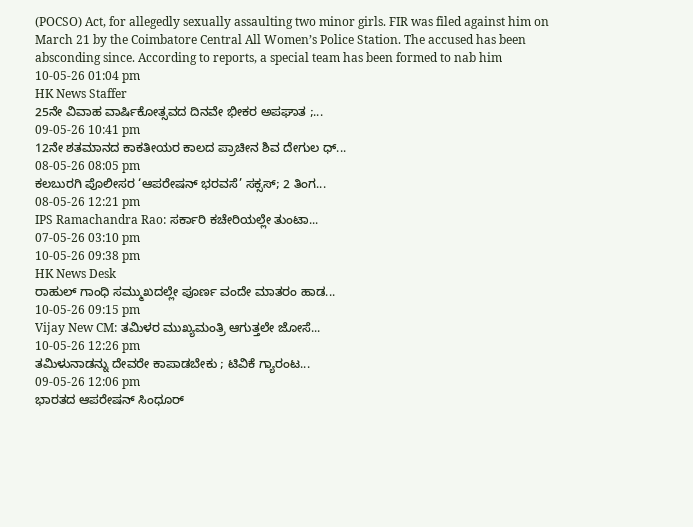(POCSO) Act, for allegedly sexually assaulting two minor girls. FIR was filed against him on March 21 by the Coimbatore Central All Women’s Police Station. The accused has been absconding since. According to reports, a special team has been formed to nab him
10-05-26 01:04 pm
HK News Staffer
25ನೇ ವಿವಾಹ ವಾರ್ಷಿಕೋತ್ಸವದ ದಿನವೇ ಭೀಕರ ಅಪಘಾತ ;...
09-05-26 10:41 pm
12ನೇ ಶತಮಾನದ ಕಾಕತೀಯರ ಕಾಲದ ಪ್ರಾಚೀನ ಶಿವ ದೇಗುಲ ಧ್...
08-05-26 08:05 pm
ಕಲಬುರಗಿ ಪೊಲೀಸರ ‘ಆಪರೇಷನ್ ಭರವಸೆ’ ಸಕ್ಸಸ್; 2 ತಿಂಗ...
08-05-26 12:21 pm
IPS Ramachandra Rao: ಸರ್ಕಾರಿ ಕಚೇರಿಯಲ್ಲೇ ತುಂಟಾ...
07-05-26 03:10 pm
10-05-26 09:38 pm
HK News Desk
ರಾಹುಲ್ ಗಾಂಧಿ ಸಮ್ಮುಖದಲ್ಲೇ ಪೂರ್ಣ ವಂದೇ ಮಾತರಂ ಹಾಡ...
10-05-26 09:15 pm
Vijay New CM: ತಮಿಳರ ಮುಖ್ಯಮಂತ್ರಿ ಆಗುತ್ತಲೇ ಜೋಸೆ...
10-05-26 12:26 pm
ತಮಿಳುನಾಡನ್ನು ದೇವರೇ ಕಾಪಾಡಬೇಕು ; ಟಿವಿಕೆ ಗ್ಯಾರಂಟ...
09-05-26 12:06 pm
ಭಾರತದ ಆಪರೇಷನ್ ಸಿಂಧೂರ್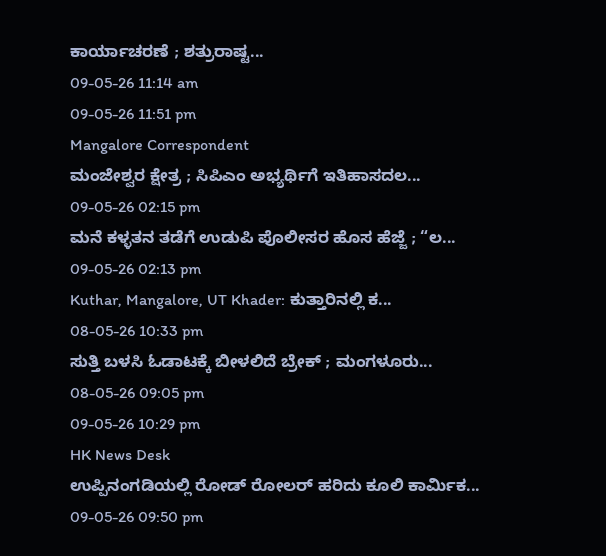ಕಾರ್ಯಾಚರಣೆ ; ಶತ್ರುರಾಷ್ಟ...
09-05-26 11:14 am
09-05-26 11:51 pm
Mangalore Correspondent
ಮಂಜೇಶ್ವರ ಕ್ಷೇತ್ರ ; ಸಿಪಿಎಂ ಅಭ್ಯರ್ಥಿಗೆ ಇತಿಹಾಸದಲ...
09-05-26 02:15 pm
ಮನೆ ಕಳ್ಳತನ ತಡೆಗೆ ಉಡುಪಿ ಪೊಲೀಸರ ಹೊಸ ಹೆಜ್ಜೆ ; “ಲ...
09-05-26 02:13 pm
Kuthar, Mangalore, UT Khader: ಕುತ್ತಾರಿನಲ್ಲಿ ಕ...
08-05-26 10:33 pm
ಸುತ್ತಿ ಬಳಸಿ ಓಡಾಟಕ್ಕೆ ಬೀಳಲಿದೆ ಬ್ರೇಕ್ ; ಮಂಗಳೂರು...
08-05-26 09:05 pm
09-05-26 10:29 pm
HK News Desk
ಉಪ್ಪಿನಂಗಡಿಯಲ್ಲಿ ರೋಡ್ ರೋಲರ್ ಹರಿದು ಕೂಲಿ ಕಾರ್ಮಿಕ...
09-05-26 09:50 pm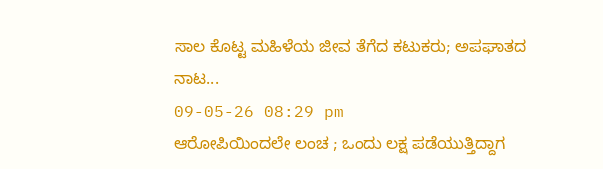ಸಾಲ ಕೊಟ್ಟ ಮಹಿಳೆಯ ಜೀವ ತೆಗೆದ ಕಟುಕರು; ಅಪಘಾತದ ನಾಟ...
09-05-26 08:29 pm
ಆರೋಪಿಯಿಂದಲೇ ಲಂಚ ; ಒಂದು ಲಕ್ಷ ಪಡೆಯುತ್ತಿದ್ದಾಗ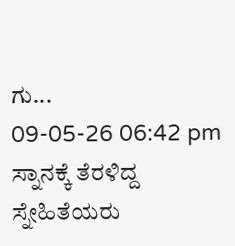ಗು...
09-05-26 06:42 pm
ಸ್ನಾನಕ್ಕೆ ತೆರಳಿದ್ದ ಸ್ನೇಹಿತೆಯರು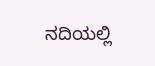ನದಿಯಲ್ಲಿ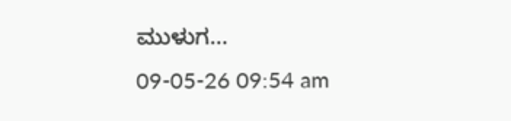ಮುಳುಗ...
09-05-26 09:54 am